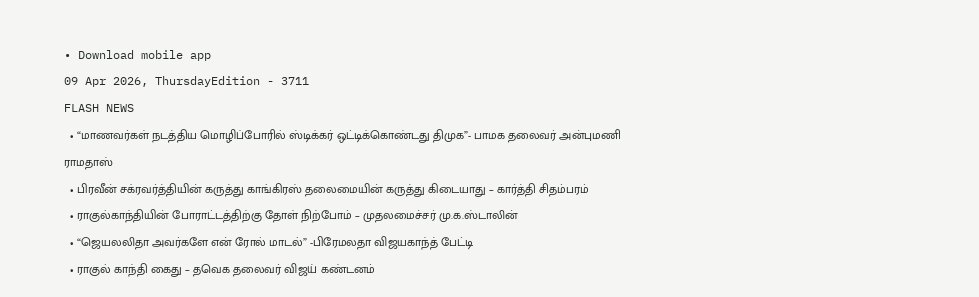• Download mobile app
09 Apr 2026, ThursdayEdition - 3711
FLASH NEWS
  • “மாணவர்கள் நடத்திய மொழிப்போரில் ஸ்டிக்கர் ஒட்டிக்கொண்டது திமுக”- பாமக தலைவர் அன்புமணி ராமதாஸ்
  • பிரவீன் சக்ரவர்த்தியின் கருத்து காங்கிரஸ் தலைமையின் கருத்து கிடையாது – கார்த்தி சிதம்பரம்
  • ராகுல்காந்தியின் போராட்டத்திற்கு தோள் நிற்போம் – முதலமைச்சர் மு.க.ஸ்டாலின்
  • “ஜெயலலிதா அவர்களே என் ரோல் மாடல்” -பிரேமலதா விஜயகாந்த் பேட்டி
  • ராகுல் காந்தி கைது – தவெக தலைவர் விஜய் கண்டனம்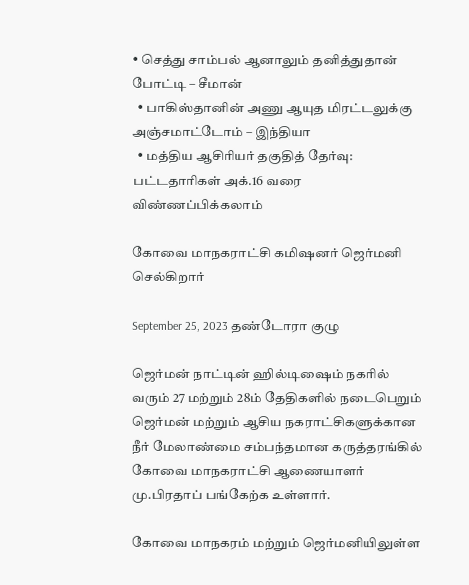• செத்து சாம்பல் ஆனாலும் தனித்துதான் போட்டி – சீமான்
  • பாகிஸ்தானின் அணு ஆயுத மிரட்டலுக்கு அஞ்சமாட்டோம் – இந்தியா
  • மத்திய ஆசிரியர் தகுதித் தேர்வு: பட்டதாரிகள் அக்.16 வரை விண்ணப்பிக்கலாம்

கோவை மாநகராட்சி கமிஷனர் ஜெர்மனி செல்கிறார்

September 25, 2023 தண்டோரா குழு

ஜெர்மன் நாட்டின் ஹில்டிஷைம் நகரில் வரும் 27 மற்றும் 28ம் தேதிகளில் நடைபெறும் ஜெர்மன் மற்றும் ஆசிய நகராட்சிகளுக்கான நீர் மேலாண்மை சம்பந்தமான கருத்தரங்கில் கோவை மாநகராட்சி ஆணையாளர் மு.பிரதாப் பங்கேற்க உள்ளார்.

கோவை மாநகரம் மற்றும் ஜெர்மனியிலுள்ள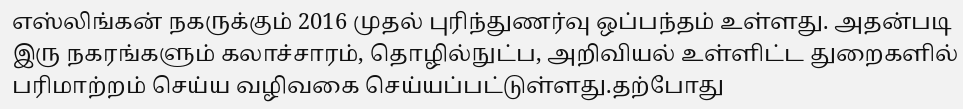எஸ்லிங்கன் நகருக்கும் 2016 முதல் புரிந்துணர்வு ஒப்பந்தம் உள்ளது. அதன்படி இரு நகரங்களும் கலாச்சாரம், தொழில்நுட்ப, அறிவியல் உள்ளிட்ட துறைகளில் பரிமாற்றம் செய்ய வழிவகை செய்யப்பட்டுள்ளது.தற்போது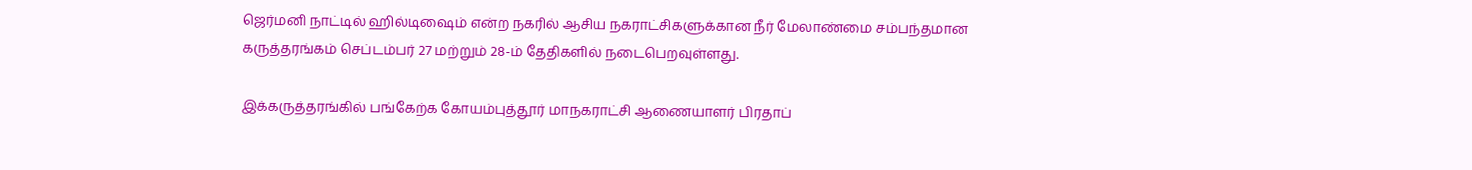ஜெர்மனி நாட்டில் ஹில்டிஷைம் என்ற நகரில் ஆசிய நகராட்சிகளுக்கான நீர் மேலாண்மை சம்பந்தமான கருத்தரங்கம் செப்டம்பர் 27 மற்றும் 28-ம் தேதிகளில் நடைபெறவுள்ளது.

இக்கருத்தரங்கில் பங்கேற்க கோயம்புத்தூர் மாநகராட்சி ஆணையாளர் பிரதாப்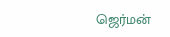ஜெர்மன்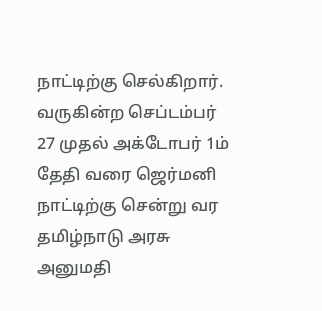நாட்டிற்கு செல்கிறார். வருகின்ற செப்டம்பர் 27 முதல் அக்டோபர் 1ம் தேதி வரை ஜெர்மனி நாட்டிற்கு சென்று வர தமிழ்நாடு அரசு அனுமதி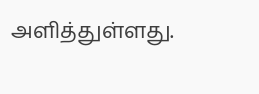அளித்துள்ளது.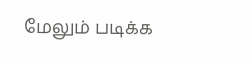மேலும் படிக்க